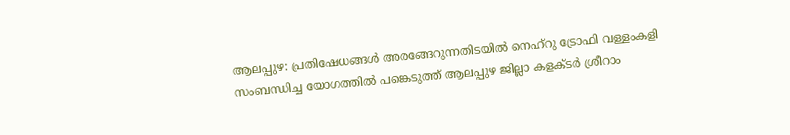ആലപ്പുഴ: പ്രതിഷേധങ്ങള്‍ അരങ്ങേറുന്നതിടയില്‍ നെഹ്റു ട്രോഫി വള്ളംകളി സംബന്ധിച്ച യോഗത്തില്‍ പങ്കെടുത്ത് ആലപ്പുഴ ജില്ലാ കളക്ടര്‍ ശ്രീറാം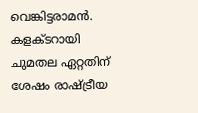വെങ്കിട്ടരാമന്‍. കളക്ടറായി ചുമതല ഏറ്റതിന് ശേഷം രാഷ്ട്രീയ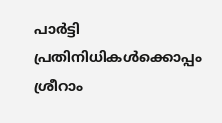പാര്‍ട്ടി പ്രതിനിധികള്‍ക്കൊപ്പം ശ്രീറാം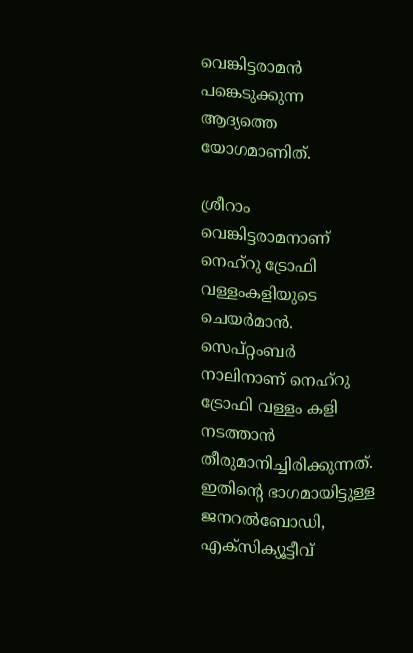വെങ്കിട്ടരാമന്‍ പങ്കെടുക്കുന്ന ആദ്യത്തെ യോഗമാണിത്.

ശ്രീറാം വെങ്കിട്ടരാമനാണ് നെഹ്റു ട്രോഫി വള്ളംകളിയുടെ ചെയര്‍മാന്‍. സെപ്റ്റംബര്‍ നാലിനാണ് നെഹ്റു ട്രോഫി വള്ളം കളി നടത്താന്‍ തീരുമാനിച്ചിരിക്കുന്നത്. ഇതിന്റെ ഭാഗമായിട്ടുള്ള ജനറല്‍ബോഡി, എക്സിക്യൂട്ടീവ്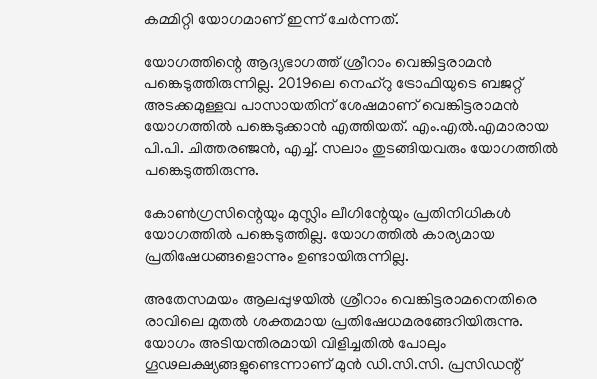കമ്മിറ്റി യോഗമാണ് ഇന്ന് ചേര്‍ന്നത്.

യോഗത്തിന്റെ ആദ്യഭാഗത്ത് ശ്രീറാം വെങ്കിട്ടരാമന്‍ പങ്കെടുത്തിരുന്നില്ല. 2019ലെ നെഹ്റു ട്രോഫിയുടെ ബജറ്റ് അടക്കമുള്ളവ പാസായതിന് ശേഷമാണ് വെങ്കിട്ടരാമന്‍ യോഗത്തില്‍ പങ്കെടുക്കാന്‍ എത്തിയത്. എം.എല്‍.എമാരായ പി.പി. ചിത്തരഞ്ജന്‍, എച്ച്. സലാം തുടങ്ങിയവരും യോഗത്തില്‍ പങ്കെടുത്തിരുന്നു.

കോണ്‍ഗ്രസിന്റെയും മുസ്ലിം ലീഗിന്റേയും പ്രതിനിധികള്‍ യോഗത്തില്‍ പങ്കെടുത്തില്ല. യോഗത്തില്‍ കാര്യമായ പ്രതിഷേധങ്ങളൊന്നും ഉണ്ടായിരുന്നില്ല.

അതേസമയം ആലപ്പുഴയില്‍ ശ്രീറാം വെങ്കിട്ടരാമനെതിരെ രാവിലെ മുതല്‍ ശക്തമായ പ്രതിഷേധമരങ്ങേറിയിരുന്നു. യോഗം അടിയന്തിരമായി വിളിച്ചതില്‍ പോലും ഗൂഢലക്ഷ്യങ്ങളുണ്ടെന്നാണ് മുന്‍ ഡി.സി.സി. പ്രസിഡന്റ്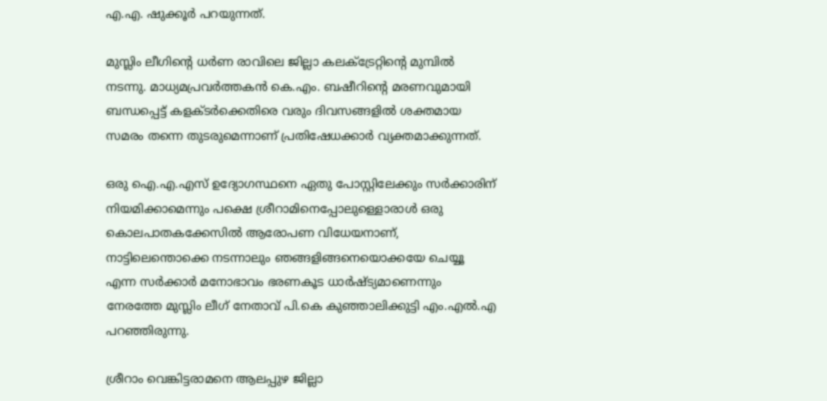എ.എ. ഷുക്കൂര്‍ പറയുന്നത്.

മുസ്ലിം ലീഗിന്റെ ധര്‍ണ രാവിലെ ജില്ലാ കലക്ട്രേറ്റിന്റെ മുമ്പില്‍ നടന്നു. മാധ്യമപ്രവര്‍ത്തകന്‍ കെ.എം. ബഷീറിന്റെ മരണവുമായി ബന്ധപ്പെട്ട് കളക്ടര്‍ക്കെതിരെ വരും ദിവസങ്ങളില്‍ ശക്തമായ സമരം തന്നെ തുടരുമെന്നാണ് പ്രതിഷേധക്കാര്‍ വ്യക്തമാക്കുന്നത്.

ഒരു ഐ.എ.എസ് ഉദ്യോഗസ്ഥനെ ഏതു പോസ്റ്റിലേക്കും സര്‍ക്കാരിന് നിയമിക്കാമെന്നും പക്ഷെ ശ്രീറാമിനെപ്പോലുള്ളൊരാള്‍ ഒരു കൊലപാതകക്കേസില്‍ ആരോപണ വിധേയനാണ്, നാട്ടിലെന്തൊക്കെ നടന്നാലും ഞങ്ങളിങ്ങനെയൊക്കയേ ചെയ്യൂ എന്ന സര്‍ക്കാര്‍ മനോഭാവം ഭരണകൂട ധാര്‍ഷ്ട്യമാണെന്നും നേരത്തേ മുസ്ലിം ലീഗ് നേതാവ് പി.കെ കുഞ്ഞാലിക്കുട്ടി എം.എല്‍.എ പറഞ്ഞിരുന്നു.

ശ്രീറാം വെങ്കിട്ടരാമനെ ആലപ്പുഴ ജില്ലാ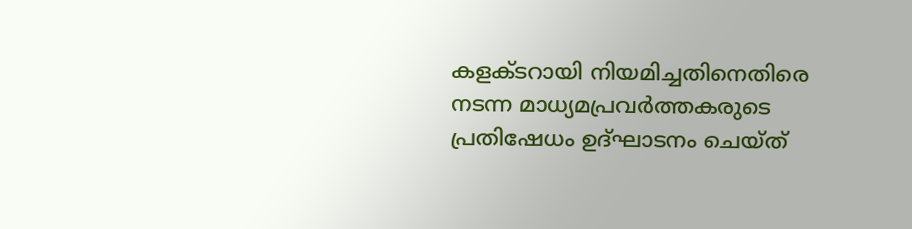കളക്ടറായി നിയമിച്ചതിനെതിരെ നടന്ന മാധ്യമപ്രവര്‍ത്തകരുടെ പ്രതിഷേധം ഉദ്ഘാടനം ചെയ്ത്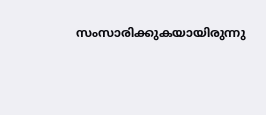സംസാരിക്കുകയായിരുന്നു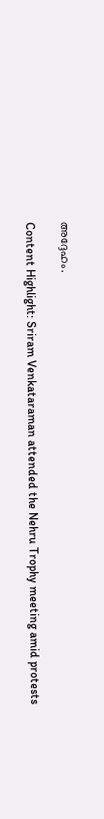അദ്ദേഹം.

Content Highlight: Sriram Venkataraman attended the Nehru Trophy meeting amid protests